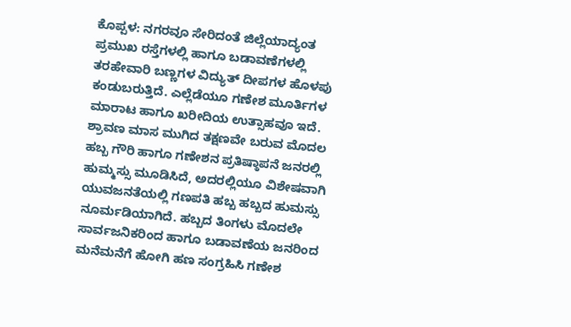ಕೊಪ್ಪಳ: ನಗರವೂ ಸೇರಿದಂತೆ ಜಿಲ್ಲೆಯಾದ್ಯಂತ ಪ್ರಮುಖ ರಸ್ತೆಗಳಲ್ಲಿ ಹಾಗೂ ಬಡಾವಣೆಗಳಲ್ಲಿ ತರಹೇವಾರಿ ಬಣ್ಣಗಳ ವಿದ್ಯುತ್ ದೀಪಗಳ ಹೊಳಪು ಕಂಡುಬರುತ್ತಿದೆ. ಎಲ್ಲೆಡೆಯೂ ಗಣೇಶ ಮೂರ್ತಿಗಳ ಮಾರಾಟ ಹಾಗೂ ಖರೀದಿಯ ಉತ್ಸಾಹವೂ ಇದೆ.
ಶ್ರಾವಣ ಮಾಸ ಮುಗಿದ ತಕ್ಷಣವೇ ಬರುವ ಮೊದಲ ಹಬ್ಬ ಗೌರಿ ಹಾಗೂ ಗಣೇಶನ ಪ್ರತಿಷ್ಠಾಪನೆ ಜನರಲ್ಲಿ ಹುಮ್ಮಸ್ಸು ಮೂಡಿಸಿದೆ, ಅದರಲ್ಲಿಯೂ ವಿಶೇಷವಾಗಿ ಯುವಜನತೆಯಲ್ಲಿ ಗಣಪತಿ ಹಬ್ಬ ಹಬ್ಬದ ಹುಮಸ್ಸು ನೂರ್ಮಡಿಯಾಗಿದೆ. ಹಬ್ಬದ ತಿಂಗಳು ಮೊದಲೇ ಸಾರ್ವಜನಿಕರಿಂದ ಹಾಗೂ ಬಡಾವಣೆಯ ಜನರಿಂದ ಮನೆಮನೆಗೆ ಹೋಗಿ ಹಣ ಸಂಗ್ರಹಿಸಿ ಗಣೇಶ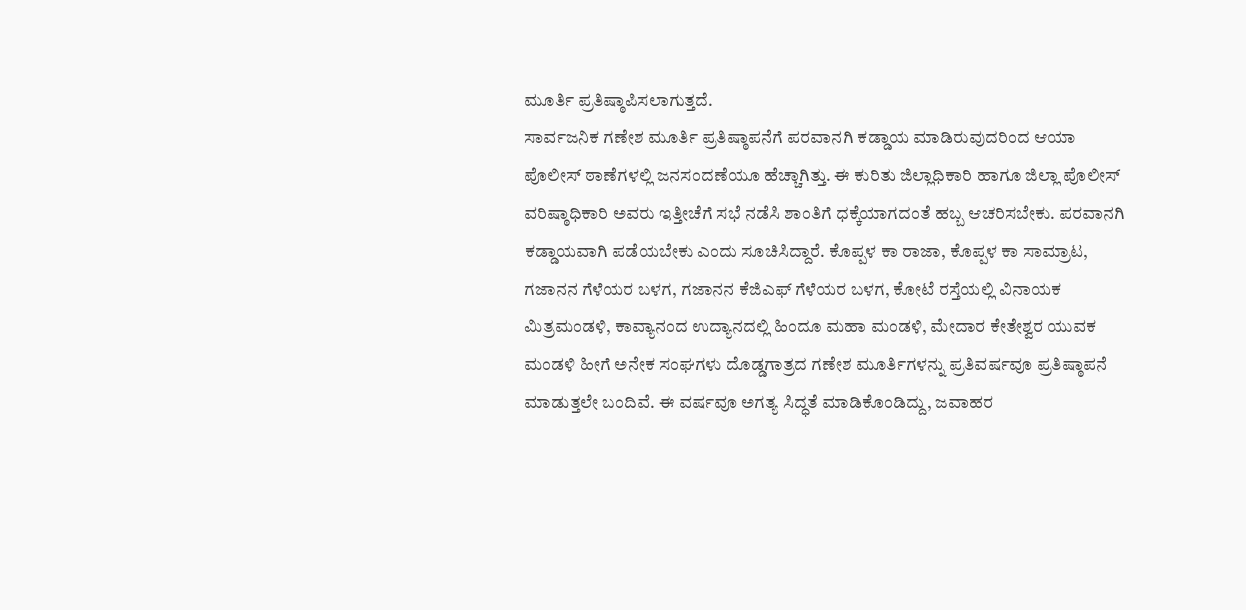ಮೂರ್ತಿ ಪ್ರತಿಷ್ಠಾಪಿಸಲಾಗುತ್ತದೆ.
ಸಾರ್ವಜನಿಕ ಗಣೇಶ ಮೂರ್ತಿ ಪ್ರತಿಷ್ಠಾಪನೆಗೆ ಪರವಾನಗಿ ಕಡ್ಡಾಯ ಮಾಡಿರುವುದರಿಂದ ಆಯಾ ಪೊಲೀಸ್ ಠಾಣೆಗಳಲ್ಲಿ ಜನಸಂದಣೆಯೂ ಹೆಚ್ಚಾಗಿತ್ತು. ಈ ಕುರಿತು ಜಿಲ್ಲಾಧಿಕಾರಿ ಹಾಗೂ ಜಿಲ್ಲಾ ಪೊಲೀಸ್ ವರಿಷ್ಠಾಧಿಕಾರಿ ಅವರು ಇತ್ತೀಚೆಗೆ ಸಭೆ ನಡೆಸಿ ಶಾಂತಿಗೆ ಧಕ್ಕೆಯಾಗದಂತೆ ಹಬ್ಬ ಆಚರಿಸಬೇಕು. ಪರವಾನಗಿ ಕಡ್ಡಾಯವಾಗಿ ಪಡೆಯಬೇಕು ಎಂದು ಸೂಚಿಸಿದ್ದಾರೆ. ಕೊಪ್ಪಳ ಕಾ ರಾಜಾ, ಕೊಪ್ಪಳ ಕಾ ಸಾಮ್ರಾಟ, ಗಜಾನನ ಗೆಳೆಯರ ಬಳಗ, ಗಜಾನನ ಕೆಜಿಎಫ್ ಗೆಳೆಯರ ಬಳಗ, ಕೋಟೆ ರಸ್ತೆಯಲ್ಲಿ ವಿನಾಯಕ ಮಿತ್ರಮಂಡಳಿ, ಕಾವ್ಯಾನಂದ ಉದ್ಯಾನದಲ್ಲಿ ಹಿಂದೂ ಮಹಾ ಮಂಡಳಿ, ಮೇದಾರ ಕೇತೇಶ್ವರ ಯುವಕ ಮಂಡಳಿ ಹೀಗೆ ಅನೇಕ ಸಂಘಗಳು ದೊಡ್ಡಗಾತ್ರದ ಗಣೇಶ ಮೂರ್ತಿಗಳನ್ನು ಪ್ರತಿವರ್ಷವೂ ಪ್ರತಿಷ್ಠಾಪನೆ ಮಾಡುತ್ತಲೇ ಬಂದಿವೆ. ಈ ವರ್ಷವೂ ಅಗತ್ಯ ಸಿದ್ಧತೆ ಮಾಡಿಕೊಂಡಿದ್ದು, ಜವಾಹರ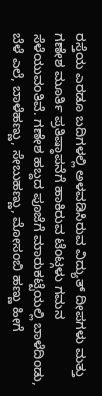ರಸ್ತೆಯ ಎರಡೂ ಬದಿಗಳಲ್ಲಿ ಅಳವಡಿಸಿರುವ ವಿದ್ಯುತ್ ದೀಪಗಳು ಮತ್ತು ಗಣೇಶ ಮೂರ್ತಿ ಪ್ರತಿಷ್ಠಾಪನೆಗೆ ಹಾಕಿರುವ ಟೆಂಟ್ಗಳು ಗಮನ ಸೆಳೆಯುವಂತಿವೆ. ಗಣೇಶ ಹಬ್ದದ ಪೂಜೆಗೆ ಮಾರುಕಟ್ಟೆಯಲ್ಲಿ ಬಾಳೆದಿಂಡು, ಬೆಳೆ ಎಲೆ, ಬಾಳೆಹಣ್ಣು, ಸೇಬುಹಣ್ಣು, ಮೋಸಂಬಿ ಹಣ್ಣು ಹೀಗೆ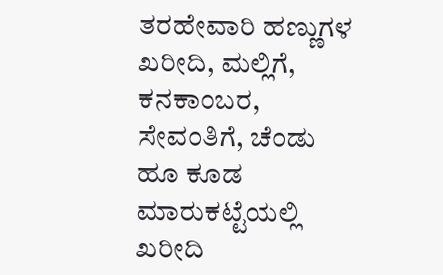ತರಹೇವಾರಿ ಹಣ್ಣುಗಳ ಖರೀದಿ, ಮಲ್ಲಿಗೆ, ಕನಕಾಂಬರ, ಸೇವಂತಿಗೆ, ಚೆಂಡು ಹೂ ಕೂಡ ಮಾರುಕಟ್ಟೆಯಲ್ಲಿ ಖರೀದಿ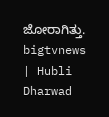ಜೋರಾಗಿತ್ತು.
bigtvnews | Hubli Dharwad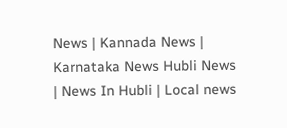News | Kannada News | Karnataka News Hubli News | News In Hubli | Local news